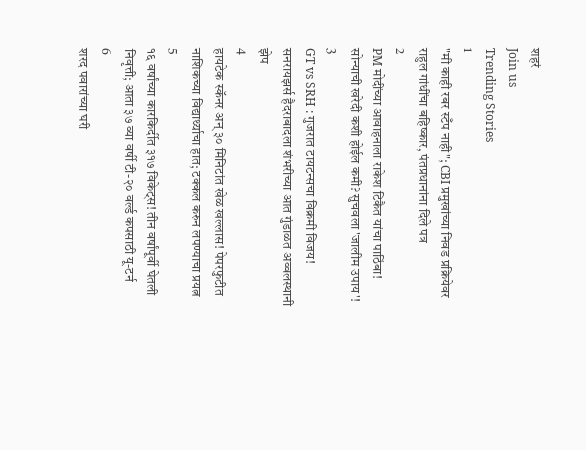शहरं
Join us
Trending Stories
1
"मी काही रबर स्टँप नाही"; CBI प्रमुखांच्या निवड प्रक्रियेवर राहुल गांधींचा बहिष्कार, पंतप्रधानांना दिले पत्र
2
PM मोदींच्या आवाहनाला राकेश टिकैत यांचा पाठिंबा! सोन्याची खरेदी कशी होईल कमी? सुचवला 'जालीम उपाय'!
3
GT vs SRH : गुजरात टायटन्सचा विक्रमी विजय! सनरायझर्स हैदराबादला शंभरीच्या आत गुंडाळत अव्वलस्थानी झेप
4
हायटेक स्कॅनर अन् ३० मिनिटांत खेळ खल्लास! पेपरफुटीत नाशिकच्या विद्यार्थ्याचा हात; टक्कल करुन लपण्याचा प्रयत्न
5
१६ वर्षांच्या कारकिर्दीत ३१७ विकेट्स! तीन वर्षांपूर्वी घेतली निवृत्ती; आता ३७ व्या वर्षी टी-२० वर्ल्ड कपसाठी यू-टर्न
6
शरद पवारांच्या घरी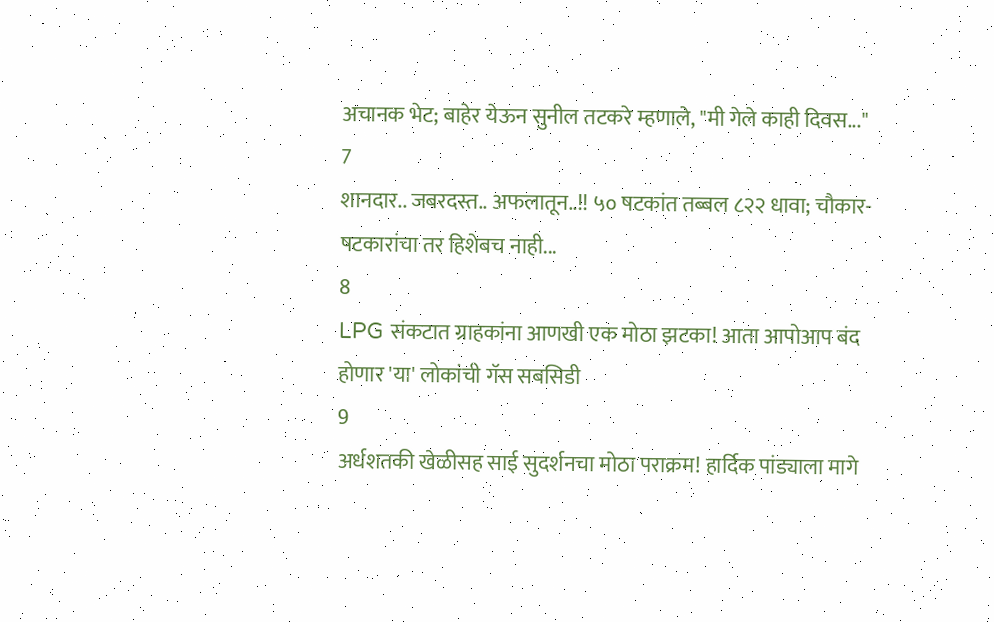अचानक भेट; बाहेर येऊन सुनील तटकरे म्हणाले, "मी गेले काही दिवस..."
7
शानदार.. जबरदस्त.. अफलातून..!! ५० षटकांत तब्बल ८२२ धावा; चौकार-षटकारांचा तर हिशेबच नाही...
8
LPG संकटात ग्राहकांना आणखी एक मोठा झटका! आता आपोआप बंद होणार 'या' लोकांची गॅस सबसिडी
9
अर्धशतकी खेळीसह साई सुदर्शनचा मोठा पराक्रम! हार्दिक पांड्याला मागे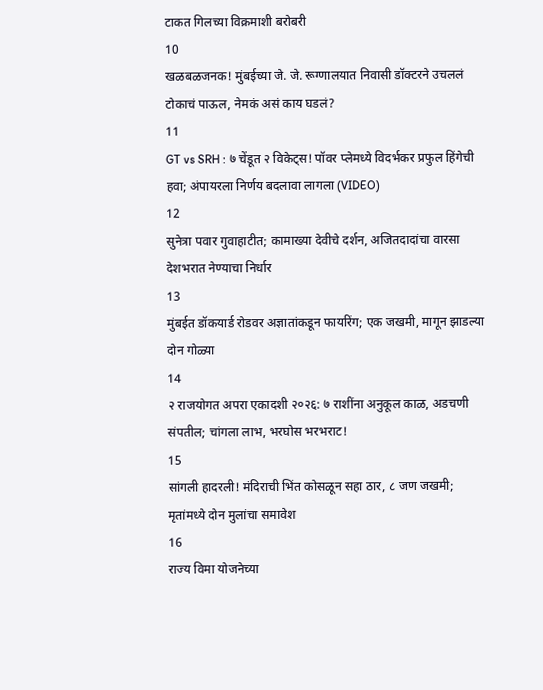टाकत गिलच्या विक्रमाशी बरोबरी
10
खळबळजनक! मुंबईच्या जे. जे. रूग्णालयात निवासी डॉक्टरने उचललं टोकाचं पाऊल, नेमकं असं काय घडलं?
11
GT vs SRH : ७ चेंडूत २ विकेट्स! पॉवर प्लेमध्ये विदर्भकर प्रफुल हिंगेची हवा; अंपायरला निर्णय बदलावा लागला (VIDEO)
12
सुनेत्रा पवार गुवाहाटीत; कामाख्या देवीचे दर्शन, अजितदादांचा वारसा देशभरात नेण्याचा निर्धार
13
मुंबईत डॉकयार्ड रोडवर अज्ञातांकडून फायरिंग; एक जखमी, मागून झाडल्या दोन गोळ्या
14
२ राजयोगत अपरा एकादशी २०२६: ७ राशींना अनुकूल काळ, अडचणी संपतील; चांगला लाभ, भरघोस भरभराट!
15
सांगली हादरली! मंदिराची भिंत कोसळून सहा ठार, ८ जण जखमी; मृतांमध्ये दोन मुलांचा समावेश
16
राज्य विमा योजनेच्या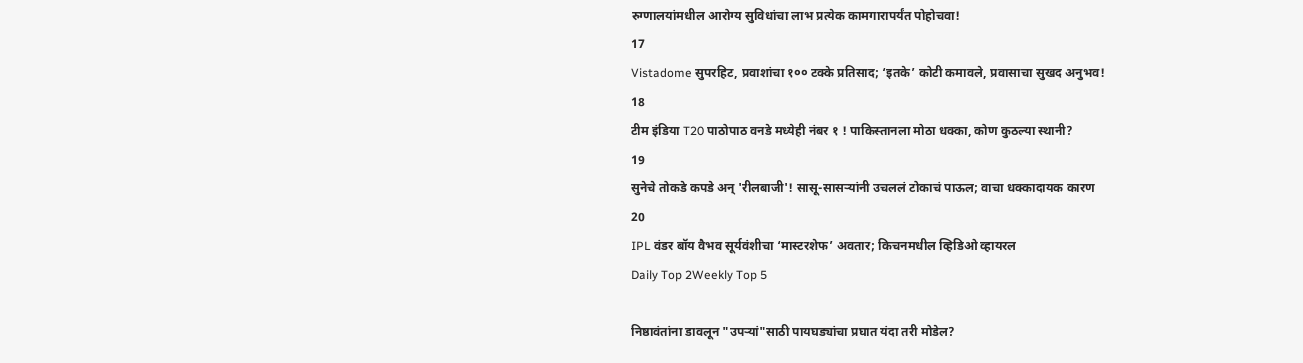रुग्णालयांमधील आरोग्य सुविधांचा लाभ प्रत्येक कामगारापर्यंत पोहोचवा!
17
Vistadome सुपरहिट, प्रवाशांचा १०० टक्के प्रतिसाद; ‘इतके’ कोटी कमावले, प्रवासाचा सुखद अनुभव!
18
टीम इंडिया T20 पाठोपाठ वनडे मध्येही नंबर १ ! पाकिस्तानला मोठा धक्का, कोण कुठल्या स्थानी?
19
सुनेचे तोकडे कपडे अन् 'रीलबाजी'! सासू-सासऱ्यांनी उचललं टोकाचं पाऊल; वाचा धक्कादायक कारण
20
IPL वंडर बॉय वैभव सूर्यवंशीचा ‘मास्टरशेफ’ अवतार; किचनमधील व्हिडिओ व्हायरल
Daily Top 2Weekly Top 5

निष्ठावंतांना डावलून "उपऱ्यां"साठी पायघड्यांचा प्रघात यंदा तरी मोडेल?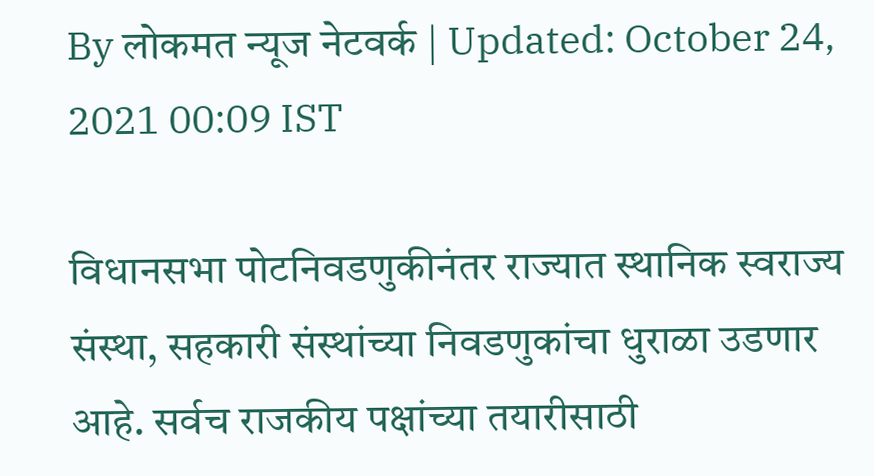By लोकमत न्यूज नेटवर्क | Updated: October 24, 2021 00:09 IST

विधानसभा पोटनिवडणुकीनंतर राज्यात स्थानिक स्वराज्य संस्था, सहकारी संस्थांच्या निवडणुकांचा धुराळा उडणार आहे. सर्वच राजकीय पक्षांच्या तयारीसाठी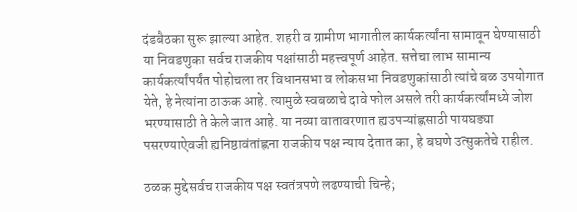दंडबैठका सुरू झाल्या आहेत. शहरी व ग्रामीण भागातील कार्यकर्त्यांना सामावून घेण्यासाठी या निवडणुका सर्वच राजकीय पक्षांसाठी महत्त्वपूर्ण आहेत. सत्तेचा लाभ सामान्य कार्यकर्त्यांपर्यंत पोहोचला तर विधानसभा व लोकसभा निवडणुकांसाठी त्यांचे बळ उपयोगात येते, हे नेत्यांना ठाऊक आहे. त्यामुळे स्वबळाचे दावे फोल असले तरी कार्यकर्त्यांमध्ये जोश भरण्यासाठी ते केले जात आहे. या नव्या वातावरणात ह्यउपऱ्यांह्णसाठी पायघड्या पसरण्याऐवजी ह्यनिष्ठावंतांह्णना राजकीय पक्ष न्याय देतात का, हे बघणे उत्सुकतेचे राहील.

ठळक मुद्देसर्वच राजकीय पक्ष स्वतंत्रपणे लढण्याची चिन्हे;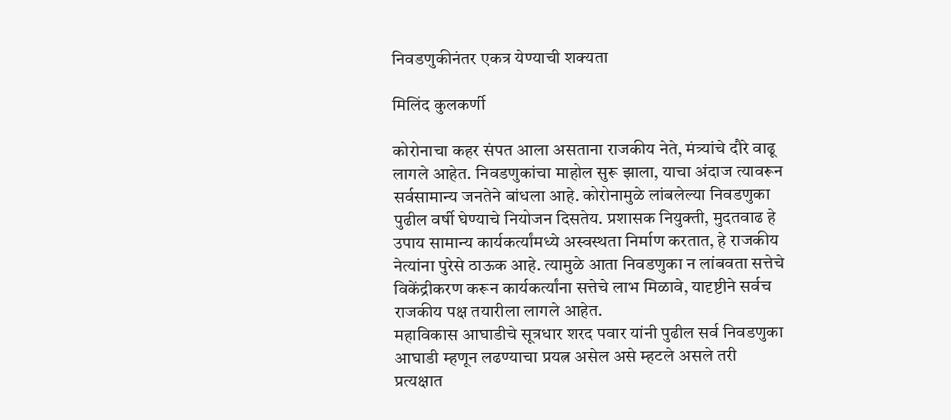निवडणुकीनंतर एकत्र येण्याची शक्यता

मिलिंद कुलकर्णी

कोरोनाचा कहर संपत आला असताना राजकीय नेते, मंत्र्यांचे दौरे वाढू लागले आहेत. निवडणुकांचा माहोल सुरू झाला, याचा अंदाज त्यावरून सर्वसामान्य जनतेने बांधला आहे. कोरोनामुळे लांबलेल्या निवडणुका पुढील वर्षी घेण्याचे नियोजन दिसतेय. प्रशासक नियुक्ती, मुदतवाढ हे उपाय सामान्य कार्यकर्त्यांमध्ये अस्वस्थता निर्माण करतात, हे राजकीय नेत्यांना पुरेसे ठाऊक आहे. त्यामुळे आता निवडणुका न लांबवता सत्तेचे विकेंद्रीकरण करून कार्यकर्त्यांना सत्तेचे लाभ मिळावे, यादृष्टीने सर्वच राजकीय पक्ष तयारीला लागले आहेत.
महाविकास आघाडीचे सूत्रधार शरद पवार यांनी पुढील सर्व निवडणुका आघाडी म्हणून लढण्याचा प्रयत्न असेल असे म्हटले असले तरी प्रत्यक्षात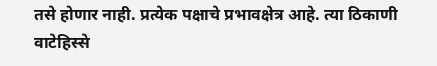तसे होणार नाही. प्रत्येक पक्षाचे प्रभावक्षेत्र आहे. त्या ठिकाणी वाटेहिस्से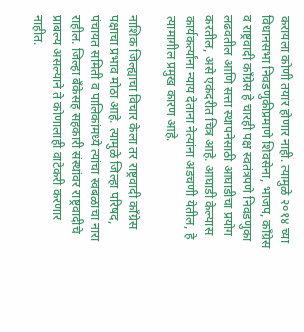करायला कोणी तयार होणार नाही. त्यामुळे २०१४ च्या विधानसभा निवडणुकीप्रमाणे शिवसेना, भाजप, कॉंग्रेस व राष्ट्रवादी कॉंग्रेस हे चारही पक्ष स्वतंत्रपणे निवडणुका लढवतील आणि सत्ता स्थापनेसाठी आघाडीचा प्रयोग करतील, असे एकंदरीत चित्र आहे. आघाडी केल्यास कार्यकर्त्यांना न्याय देताना नेत्यांना अडचणी येतील, हे त्यामागील प्रमुख कारण आहे.

नाशिक जिल्ह्याचा विचार केला तर राष्ट्रवादी कॉंग्रेस पक्षाचा प्रभाव मोठा आहे. त्यामुळे जिल्हा परिषद, पंचायत समिती व पालिकांमध्ये त्यांचा स्वबळाचा नारा राहील. जिल्हा बँकेसह सहकारी संस्थांवर राष्ट्रवादीचे प्राबल्य असल्याने ते कोणालाही वाटेकरी करणार नाहीत.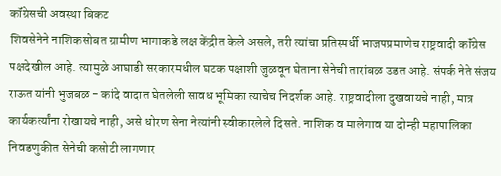कॉंग्रेसची अवस्था बिकट
शिवसेनेने नाशिकसोबत ग्रामीण भागाकडे लक्ष केंद्रीत केले असले, तरी त्यांचा प्रतिस्पर्धी भाजपप्रमाणेच राष्ट्रवादी कॉंग्रेस पक्षदेखील आहे. त्यामुळे आघाडी सरकारमधील घटक पक्षाशी जुळवून घेताना सेनेची तारांबळ उडत आहे. संपर्क नेते संजय राऊत यांनी भुजबळ - कांदे वादात घेतलेली सावध भूमिका त्याचेच निदर्शक आहे. राष्ट्रवादीला दुखवायचे नाही, मात्र कार्यकर्त्यांना रोखायचे नाही, असे धोरण सेना नेत्यांनी स्वीकारलेले दिसते. नाशिक व मालेगाव या दोन्ही महापालिका निवडणुकीत सेनेची कसोटी लागणार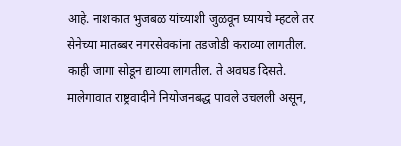आहे. नाशकात भुजबळ यांच्याशी जुळवून घ्यायचे म्हटले तर सेनेच्या मातब्बर नगरसेवकांना तडजोडी कराव्या लागतील. काही जागा सोडून द्याव्या लागतील. ते अवघड दिसते. मालेगावात राष्ट्रवादीने नियोजनबद्ध पावले उचलली असून,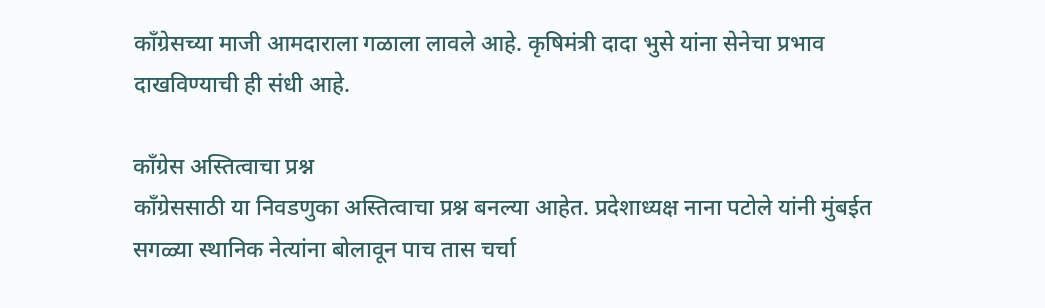कॉंग्रेसच्या माजी आमदाराला गळाला लावले आहे. कृषिमंत्री दादा भुसे यांना सेनेचा प्रभाव दाखविण्याची ही संधी आहे.

कॉंग्रेस अस्तित्वाचा प्रश्न
कॉंग्रेससाठी या निवडणुका अस्तित्वाचा प्रश्न बनल्या आहेत. प्रदेशाध्यक्ष नाना पटोले यांनी मुंबईत सगळ्या स्थानिक नेत्यांना बोलावून पाच तास चर्चा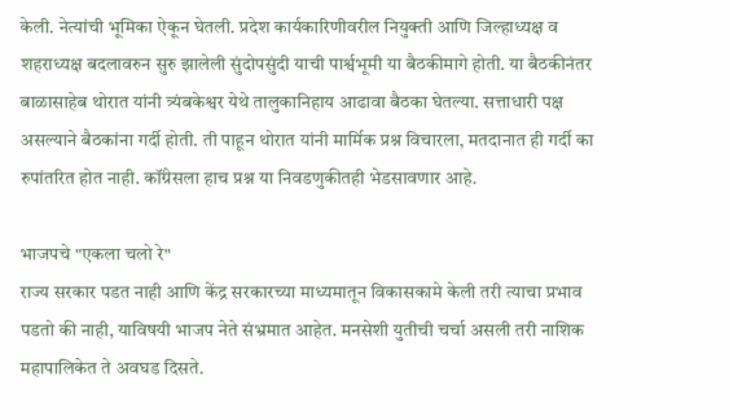केली. नेत्यांची भूमिका ऐकून घेतली. प्रदेश कार्यकारिणीवरील नियुक्ती आणि जिल्हाध्यक्ष व शहराध्यक्ष बदलावरुन सुरु झालेली सुंदोपसुंदी याची पार्श्वभूमी या बैठकीमागे होती. या बैठकीनंतर बाळासाहेब थोरात यांनी त्र्यंबकेश्वर येथे तालुकानिहाय आढावा बैठका घेतल्या. सत्ताधारी पक्ष असल्याने बैठकांना गर्दी होती. ती पाहून थोरात यांनी मार्मिक प्रश्न विचारला, मतदानात ही गर्दी का रुपांतरित होत नाही. कॉंग्रेसला हाच प्रश्न या निवडणुकीतही भेडसावणार आहे.

भाजपचे "एकला चलो रे"
राज्य सरकार पडत नाही आणि केंद्र सरकारच्या माध्यमातून विकासकामे केली तरी त्याचा प्रभाव पडतो की नाही, याविषयी भाजप नेते संभ्रमात आहेत. मनसेशी युतीची चर्चा असली तरी नाशिक महापालिकेत ते अवघड दिसते.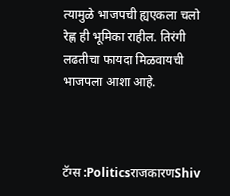त्यामुळे भाजपची ह्यएकला चलो रेह्ण ही भूमिका राहील. तिरंगी लढतीचा फायदा मिळवायची भाजपला आशा आहे.



टॅग्स :PoliticsराजकारणShiv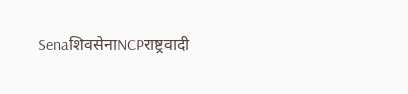SenaशिवसेनाNCPराष्ट्रवादी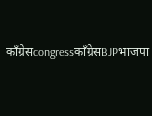काँग्रेसcongressकाँग्रेसBJPभाजपा